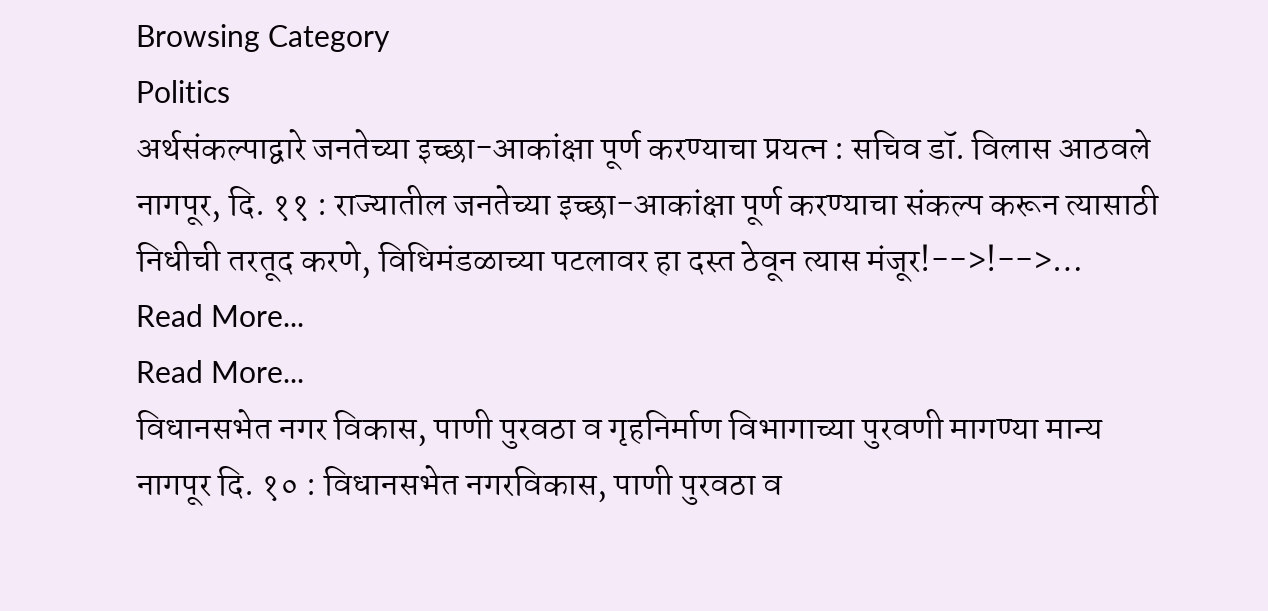Browsing Category
Politics
अर्थसंकल्पाद्वारे जनतेच्या इच्छा-आकांक्षा पूर्ण करण्याचा प्रयत्न : सचिव डॉ. विलास आठवले
नागपूर, दि. ११ : राज्यातील जनतेच्या इच्छा-आकांक्षा पूर्ण करण्याचा संकल्प करून त्यासाठी निधीची तरतूद करणे, विधिमंडळाच्या पटलावर हा दस्त ठेवून त्यास मंजूर!-->!-->…
Read More...
Read More...
विधानसभेत नगर विकास, पाणी पुरवठा व गृहनिर्माण विभागाच्या पुरवणी मागण्या मान्य
नागपूर दि. १० : विधानसभेत नगरविकास, पाणी पुरवठा व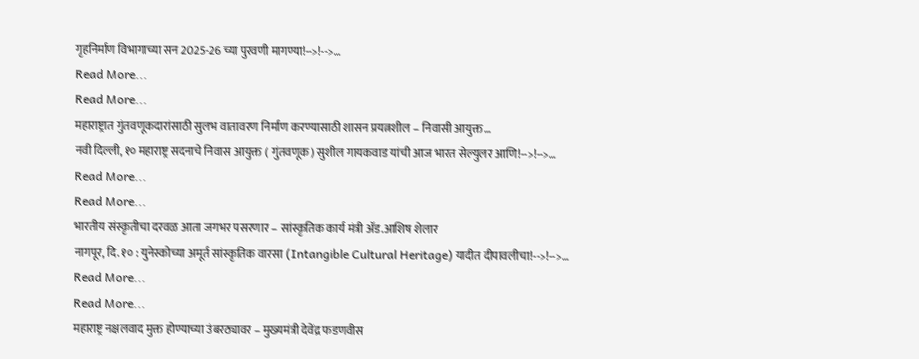गृहनिर्माण विभागाच्या सन 2025-26 च्या पुरवणी मागण्या!-->!-->…
Read More...
Read More...
महाराष्ट्रात गुंतवणूकदारांसाठी सुलभ वातावरण निर्माण करण्यासाठी शासन प्रयत्नशील – निवासी आयुक्त…
नवी दिल्ली, १० महाराष्ट्र सदनाचे निवास आयुक्त ( गुंतवणूक) सुशील गायकवाड यांची आज भारत सेल्युलर आणि!-->!-->…
Read More...
Read More...
भारतीय संस्कृतीचा दरवळ आता जगभर पसरणार – सांस्कृतिक कार्य मंत्री ॲड.आशिष शेलार
नागपूर, दि. १० : युनेस्कोच्या अमूर्त सांस्कृतिक वारसा (Intangible Cultural Heritage) यादीत दीपावलीचा!-->!-->…
Read More...
Read More...
महाराष्ट्र नक्षलवाद मुक्त होण्याच्या उंबरठ्यावर – मुख्यमंत्री देवेंद्र फडणवीस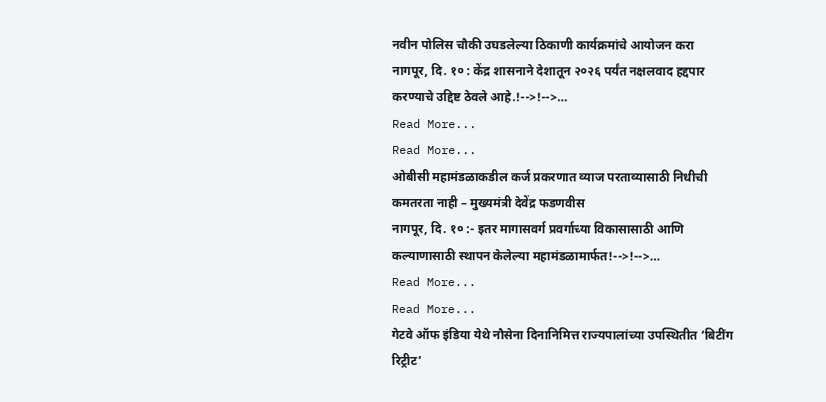नवीन पोलिस चौकी उघडलेल्या ठिकाणी कार्यक्रमांचे आयोजन करा
नागपूर, दि. १० : केंद्र शासनाने देशातून २०२६ पर्यंत नक्षलवाद हद्दपार करण्याचे उद्दिष्ट ठेवले आहे.!-->!-->…
Read More...
Read More...
ओबीसी महामंडळाकडील कर्ज प्रकरणात व्याज परताव्यासाठी निधीची कमतरता नाही – मुख्यमंत्री देवेंद्र फडणवीस
नागपूर, दि. १० :- इतर मागासवर्ग प्रवर्गाच्या विकासासाठी आणि कल्याणासाठी स्थापन केलेल्या महामंडळामार्फत!-->!-->…
Read More...
Read More...
गेटवे ऑफ इंडिया येथे नौसेना दिनानिमित्त राज्यपालांच्या उपस्थितीत ‘बिटींग रिट्रीट’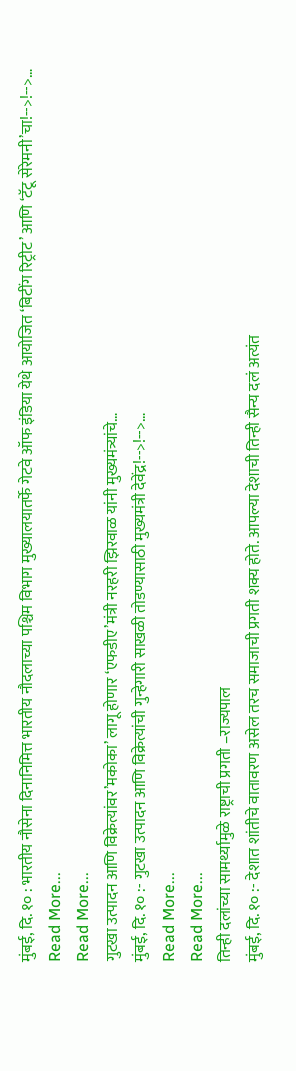मुंबई, दि. १० : भारतीय नौसेना दिनानिमित्त भारतीय नौदलाच्या पश्चिम विभाग मुख्यालयातर्फे गेटवे ऑफ इंडिया येथे आयोजित ‘बिटींग रिट्रीट’ आणि ‘टॅटू सेरेमनी’चा!-->!-->…
Read More...
Read More...
गुटखा उत्पादन आणि विक्रेत्यांवर’मकोका’ लागू होणार ‘एफडीए’मंत्री नरहरी झिरवाळ यांनी मुख्यमंत्र्यांचे…
मुंबई, दि. १० :- गुटखा उत्पादन आणि विक्रेत्यांची गुन्हेगारी साखळी तोडण्यासाठी मुख्यमंत्री देवेंद्र!-->!-->…
Read More...
Read More...
तिन्ही दलांच्या सामर्थ्यामुळे राष्ट्राची प्रगती –राज्यपाल
मुंबई, दि. १० :- देशात शांतीचे वातावरण असेल तरच समाजाची प्रगती शक्य होते. आपल्या देशाची तिन्ही सैन्य दलं अत्यंत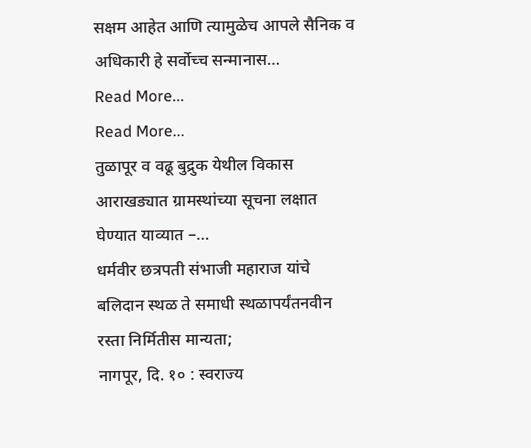सक्षम आहेत आणि त्यामुळेच आपले सैनिक व अधिकारी हे सर्वोच्च सन्मानास…
Read More...
Read More...
तुळापूर व वढू बुद्रुक येथील विकास आराखड्यात ग्रामस्थांच्या सूचना लक्षात घेण्यात याव्यात –…
धर्मवीर छत्रपती संभाजी महाराज यांचे बलिदान स्थळ ते समाधी स्थळापर्यंतनवीन रस्ता निर्मितीस मान्यता;
नागपूर, दि. १० : स्वराज्य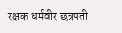रक्षक धर्मवीर छत्रपती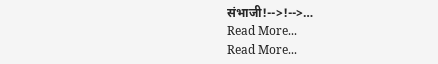संभाजी!-->!-->…
Read More...
Read More...